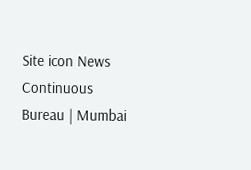Site icon News Continuous Bureau | Mumbai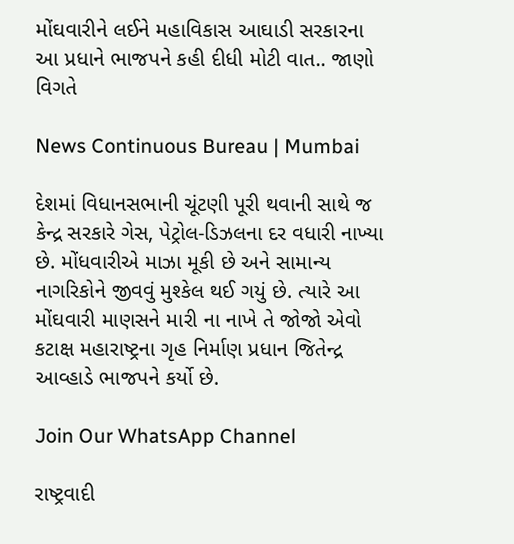મોંઘવારીને લઈને મહાવિકાસ આઘાડી સરકારના આ પ્રધાને ભાજપને કહી દીધી મોટી વાત.. જાણો વિગતે

News Continuous Bureau | Mumbai

દેશમાં વિધાનસભાની ચૂંટણી પૂરી થવાની સાથે જ કેન્દ્ર સરકારે ગેસ, પેટ્રોલ-ડિઝલના દર વધારી નાખ્યા છે. મોંધવારીએ માઝા મૂકી છે અને સામાન્ય નાગરિકોને જીવવું મુશ્કેલ થઈ ગયું છે. ત્યારે આ મોંઘવારી માણસને મારી ના નાખે તે જોજો એવો કટાક્ષ મહારાષ્ટ્રના ગૃહ નિર્માણ પ્રધાન જિતેન્દ્ર આવ્હાડે ભાજપને કર્યો છે.

Join Our WhatsApp Channel

રાષ્ટ્રવાદી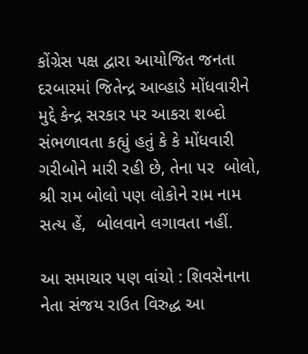કોંગ્રેસ પક્ષ દ્વારા આયોજિત જનતા દરબારમાં જિતેન્દ્ર આવ્હાડે મોંધવારીને મુદ્દે કેન્દ્ર સરકાર પર આકરા શબ્દો સંભળાવતા કહ્યું હતું કે કે મોંધવારી ગરીબોને મારી રહી છે, તેના પર  બોલો, શ્રી રામ બોલો પણ લોકોને રામ નામ સત્ય હેં,  બોલવાને લગાવતા નહીં.

આ સમાચાર પણ વાંચો : શિવસેનાના નેતા સંજય રાઉત વિરુદ્ધ આ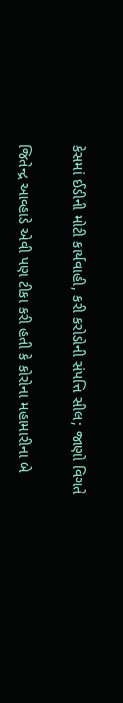કેસમાં ઈડીની મોટી કાર્યવાહી, કરી કરોડોની સંપત્તિ સીલ; જાણો વિગતે

જિતેન્દ્ર આવ્હાડે એવી પણ ટીકા કરી હતી કે કોરોના મહામારીના બે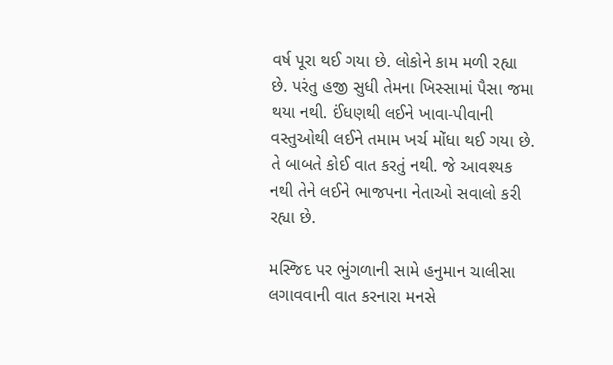વર્ષ પૂરા થઈ ગયા છે. લોકોને કામ મળી રહ્યા છે. પરંતુ હજી સુધી તેમના ખિસ્સામાં પૈસા જમા થયા નથી. ઈંધણથી લઈને ખાવા-પીવાની વસ્તુઓથી લઈને તમામ ખર્ચ મોંધા થઈ ગયા છે. તે બાબતે કોઈ વાત કરતું નથી. જે આવશ્યક નથી તેને લઈને ભાજપના નેતાઓ સવાલો કરી રહ્યા છે.

મસ્જિદ પર ભુંગળાની સામે હનુમાન ચાલીસા લગાવવાની વાત કરનારા મનસે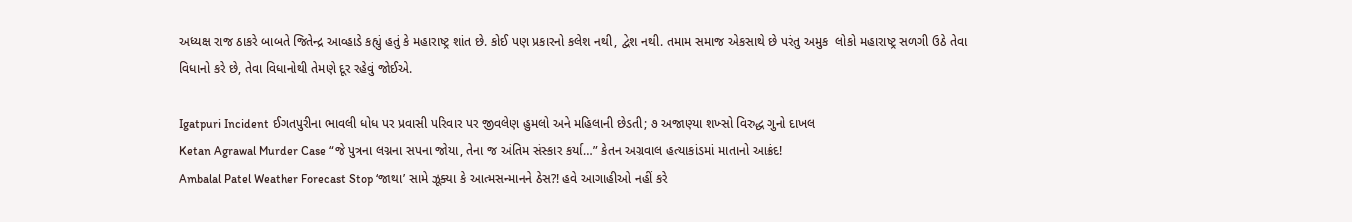અધ્યક્ષ રાજ ઠાકરે બાબતે જિતેન્દ્ર આવ્હાડે કહ્યું હતું કે મહારાષ્ટ્ર શાંત છે. કોઈ પણ પ્રકારનો કલેશ નથી, દ્વેશ નથી. તમામ સમાજ એકસાથે છે પરંતુ અમુક  લોકો મહારાષ્ટ્ર સળગી ઉઠે તેવા વિધાનો કરે છે, તેવા વિધાનોથી તેમણે દૂર રહેવું જોઈએ.

Igatpuri Incident ઈગતપુરીના ભાવલી ધોધ પર પ્રવાસી પરિવાર પર જીવલેણ હુમલો અને મહિલાની છેડતી; ૭ અજાણ્યા શખ્સો વિરુદ્ધ ગુનો દાખલ
Ketan Agrawal Murder Case “જે પુત્રના લગ્નના સપના જોયા, તેના જ અંતિમ સંસ્કાર કર્યા…” કેતન અગ્રવાલ હત્યાકાંડમાં માતાનો આક્રંદ!
Ambalal Patel Weather Forecast Stop ‘જાથા’ સામે ઝૂક્યા કે આત્મસન્માનને ઠેસ?! હવે આગાહીઓ નહીં કરે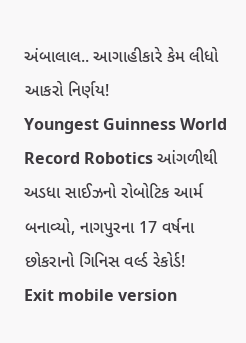અંબાલાલ.. આગાહીકારે કેમ લીધો આકરો નિર્ણય!
Youngest Guinness World Record Robotics આંગળીથી અડધા સાઈઝનો રોબોટિક આર્મ બનાવ્યો, નાગપુરના 17 વર્ષના છોકરાનો ગિનિસ વર્લ્ડ રેકોર્ડ!
Exit mobile version